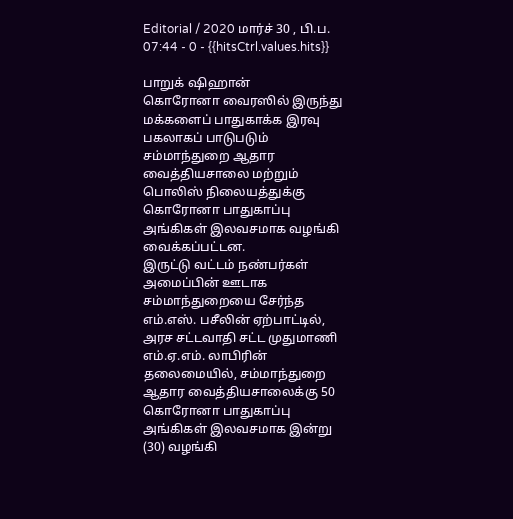Editorial / 2020 மார்ச் 30 , பி.ப. 07:44 - 0 - {{hitsCtrl.values.hits}}

பாறுக் ஷிஹான்
கொரோனா வைரஸில் இருந்து மக்களைப் பாதுகாக்க இரவு பகலாகப் பாடுபடும் சம்மாந்துறை ஆதார வைத்தியசாலை மற்றும் பொலிஸ் நிலையத்துக்கு கொரோனா பாதுகாப்பு அங்கிகள் இலவசமாக வழங்கி வைக்கப்பட்டன.
இருட்டு வட்டம் நண்பர்கள் அமைப்பின் ஊடாக சம்மாந்துறையை சேர்ந்த எம்.எஸ். பசீலின் ஏற்பாட்டில், அரச சட்டவாதி சட்ட முதுமாணி எம்.ஏ.எம். லாபிரின் தலைமையில், சம்மாந்துறை ஆதார வைத்தியசாலைக்கு 50 கொரோனா பாதுகாப்பு அங்கிகள் இலவசமாக இன்று (30) வழங்கி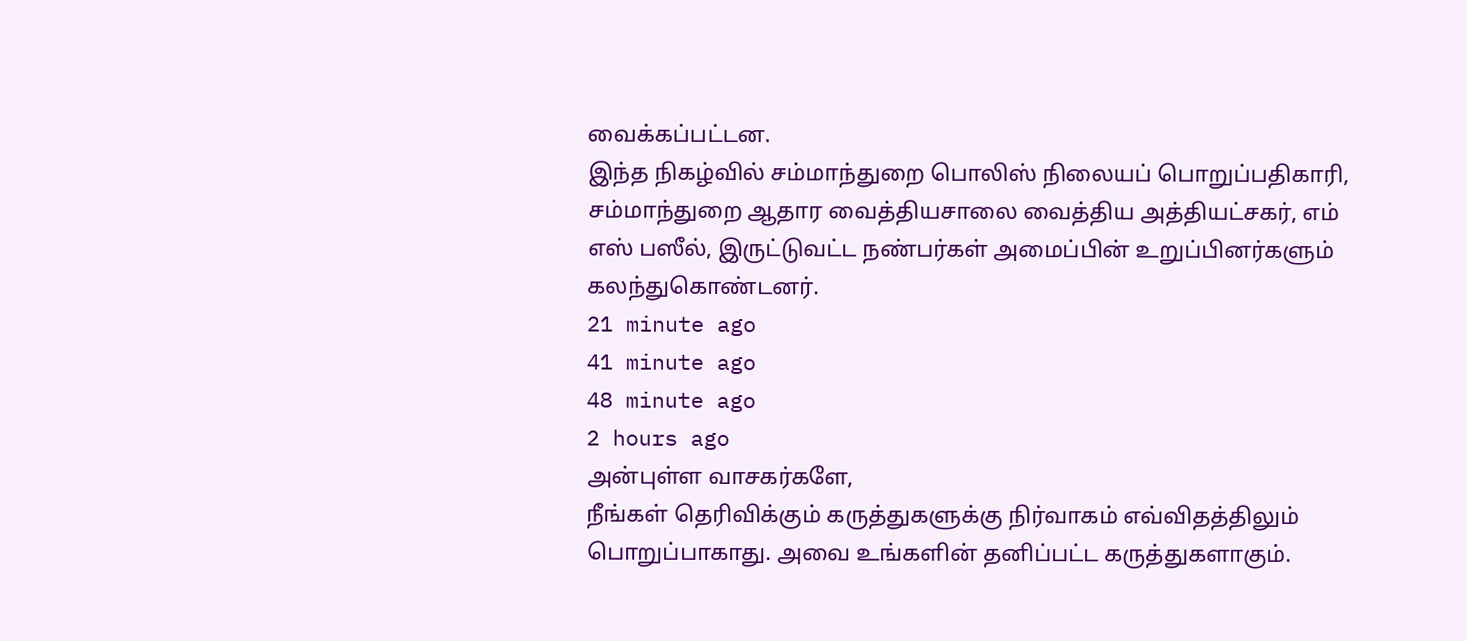வைக்கப்பட்டன.
இந்த நிகழ்வில் சம்மாந்துறை பொலிஸ் நிலையப் பொறுப்பதிகாரி, சம்மாந்துறை ஆதார வைத்தியசாலை வைத்திய அத்தியட்சகர், எம் எஸ் பஸீல், இருட்டுவட்ட நண்பர்கள் அமைப்பின் உறுப்பினர்களும் கலந்துகொண்டனர்.
21 minute ago
41 minute ago
48 minute ago
2 hours ago
அன்புள்ள வாசகர்களே,
நீங்கள் தெரிவிக்கும் கருத்துகளுக்கு நிர்வாகம் எவ்விதத்திலும் பொறுப்பாகாது. அவை உங்களின் தனிப்பட்ட கருத்துகளாகும்.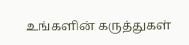உங்களின் கருத்துகள்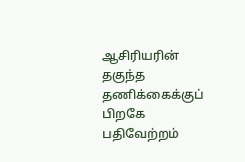ஆசிரியரின் தகுந்த தணிக்கைக்குப் பிறகே பதிவேற்றம்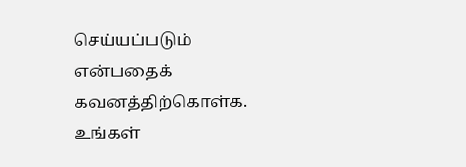செய்யப்படும் என்பதைக் கவனத்திற்கொள்க. உங்கள்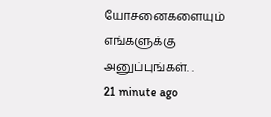யோசனைகளையும் எங்களுக்கு அனுப்புங்கள். .
21 minute ago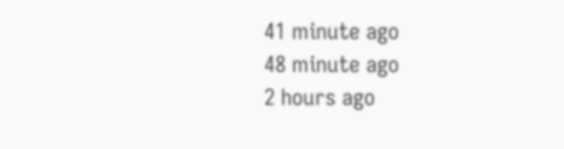41 minute ago
48 minute ago
2 hours ago